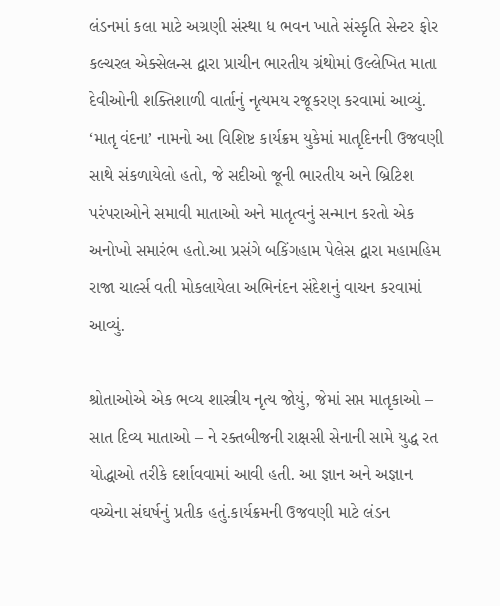લંડનમાં કલા માટે અગ્રણી સંસ્થા ધ ભવન ખાતે સંસ્કૃતિ સેન્ટર ફોર કલ્ચરલ એક્સેલન્સ દ્વારા પ્રાચીન ભારતીય ગ્રંથોમાં ઉલ્લેખિત માતા દેવીઓની શક્તિશાળી વાર્તાનું નૃત્યમય રજૂકરણ કરવામાં આવ્યું. ‘માતૃ વંદના’ નામનો આ વિશિષ્ટ કાર્યક્રમ યુકેમાં માતૃદિનની ઉજવણી સાથે સંકળાયેલો હતો, જે સદીઓ જૂની ભારતીય અને બ્રિટિશ પરંપરાઓને સમાવી માતાઓ અને માતૃત્વનું સન્માન કરતો એક અનોખો સમારંભ હતો.આ પ્રસંગે બકિંગહામ પેલેસ દ્વારા મહામહિમ રાજા ચાર્લ્સ વતી મોકલાયેલા અભિનંદન સંદેશનું વાચન કરવામાં આવ્યું.

શ્રોતાઓએ એક ભવ્ય શાસ્ત્રીય નૃત્ય જોયું, જેમાં સપ્ત માતૃકાઓ – સાત દિવ્ય માતાઓ – ને રક્તબીજની રાક્ષસી સેનાની સામે યુદ્ધ રત યોદ્ધાઓ તરીકે દર્શાવવામાં આવી હતી. આ જ્ઞાન અને અજ્ઞાન વચ્ચેના સંઘર્ષનું પ્રતીક હતું.કાર્યક્રમની ઉજવણી માટે લંડન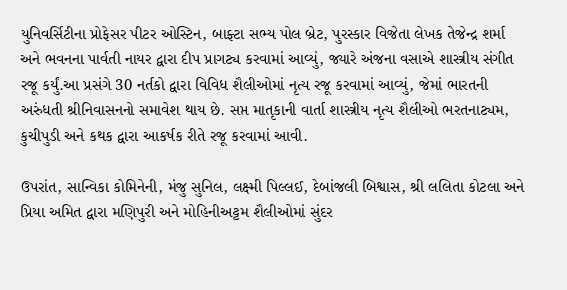યુનિવર્સિટીના પ્રોફેસર પીટર ઓસ્ટિન, બાફ્ટા સભ્ય પોલ બ્રેટ, પુરસ્કાર વિજેતા લેખક તેજેન્દ્ર શર્મા અને ભવનના પાર્વતી નાયર દ્વારા દીપ પ્રાગટ્ય કરવામાં આવ્યું, જ્યારે અંજના વસાએ શાસ્ત્રીય સંગીત રજૂ કર્યું.આ પ્રસંગે 30 નર્તકો દ્વારા વિવિધ શૈલીઓમાં નૃત્ય રજૂ કરવામાં આવ્યું, જેમાં ભારતની અરુંધતી શ્રીનિવાસનનો સમાવેશ થાય છે. સપ્ત માતૃકાની વાર્તા શાસ્ત્રીય નૃત્ય શૈલીઓ ભરતનાટ્યમ, કુચીપુડી અને કથક દ્વારા આકર્ષક રીતે રજૂ કરવામાં આવી.

ઉપરાંત, સાન્વિકા કોમિનેની, મંજુ સુનિલ, લક્ષ્મી પિલ્લઈ, દેબાંજલી બિશ્વાસ, શ્રી લલિતા કોટલા અને પ્રિયા અમિત દ્વારા મણિપુરી અને મોહિનીઅટ્ટમ શૈલીઓમાં સુંદર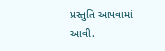પ્રસ્તુતિ આપવામાં આવી.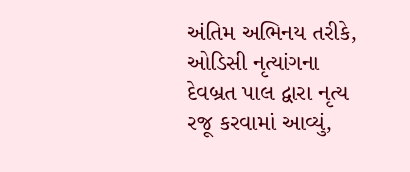અંતિમ અભિનય તરીકે, ઓડિસી નૃત્યાંગના દેવબ્રત પાલ દ્વારા નૃત્ય રજૂ કરવામાં આવ્યું,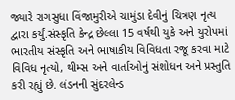જ્યારે રાગસુધા વિંજામુરીએ ચામુંડા દેવીનું ચિત્રણ નૃત્ય દ્વારા કર્યું.સંસ્કૃતિ કેન્દ્ર છેલ્લા 15 વર્ષથી યુકે અને યુરોપમાં ભારતીય સંસ્કૃતિ અને ભાષાકીય વિવિધતા રજૂ કરવા માટે વિવિધ નૃત્યો, થીમ્સ અને વાર્તાઓનું સંશોધન અને પ્રસ્તુતિ કરી રહ્યું છે. લંડનની સુંદરલેન્ડ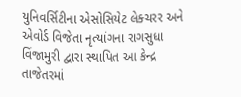યુનિવર્સિટીના એસોસિયેટ લેક્ચરર અને એવોર્ડ વિજેતા નૃત્યાંગના રાગસુધા વિંજામુરી દ્વારા સ્થાપિત આ કેન્દ્ર તાજેતરમાં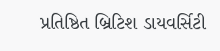પ્રતિષ્ઠિત બ્રિટિશ ડાયવર્સિટી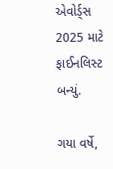એવોર્ડ્સ 2025 માટે ફાઈનલિસ્ટ બન્યું.

ગયા વર્ષે,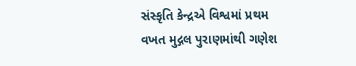સંસ્કૃતિ કેન્દ્રએ વિશ્વમાં પ્રથમ વખત મુદ્ગલ પુરાણમાંથી ગણેશ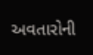અવતારોની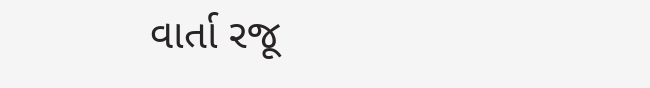વાર્તા રજૂ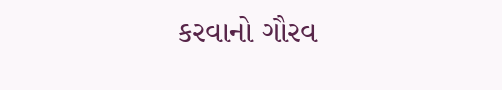કરવાનો ગૌરવ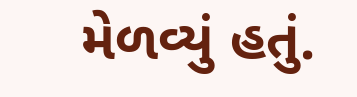મેળવ્યું હતું.